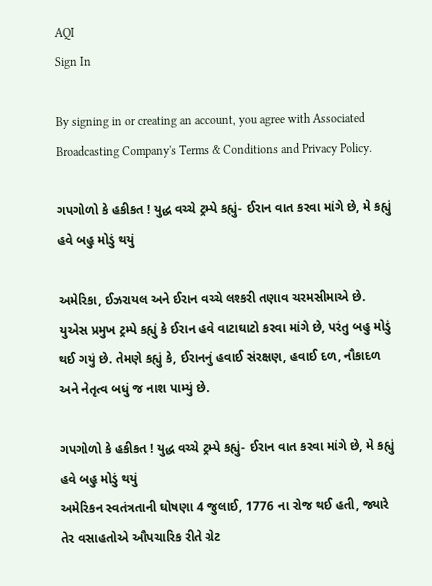AQI
Sign In

By signing in or creating an account, you agree with Associated Broadcasting Company's Terms & Conditions and Privacy Policy.

ગપગોળો કે હકીકત ! યુદ્ધ વચ્ચે ટ્રમ્પે કહ્યું- ઈરાન વાત કરવા માંગે છે, મે કહ્યું હવે બહુ મોડું થયું

અમેરિકા, ઈઝરાયલ અને ઈરાન વચ્ચે લશ્કરી તણાવ ચરમસીમાએ છે. યુએસ પ્રમુખ ટ્રમ્પે કહ્યું કે ઈરાન હવે વાટાઘાટો કરવા માંગે છે, પરંતુ બહુ મોડું થઈ ગયું છે. તેમણે કહ્યું કે, ઈરાનનું હવાઈ સંરક્ષણ, હવાઈ દળ, નૌકાદળ અને નેતૃત્વ બધું જ નાશ પામ્યું છે.

ગપગોળો કે હકીકત ! યુદ્ધ વચ્ચે ટ્રમ્પે કહ્યું- ઈરાન વાત કરવા માંગે છે, મે કહ્યું હવે બહુ મોડું થયું
અમેરિકન સ્વતંત્રતાની ઘોષણા 4 જુલાઈ, 1776 ના રોજ થઈ હતી, જ્યારે તેર વસાહતોએ ઔપચારિક રીતે ગ્રેટ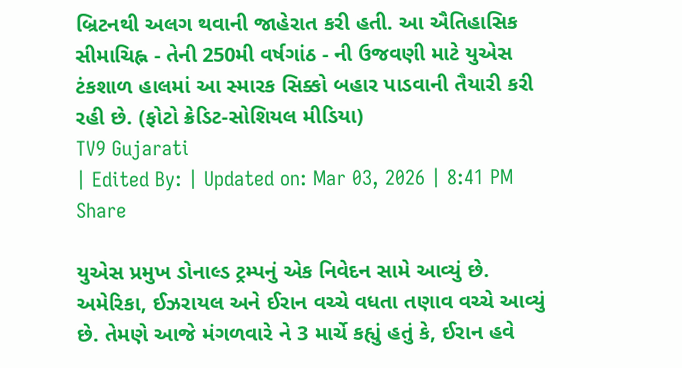બ્રિટનથી અલગ થવાની જાહેરાત કરી હતી. આ ઐતિહાસિક સીમાચિહ્ન - તેની 250મી વર્ષગાંઠ - ની ઉજવણી માટે યુએસ ટંકશાળ હાલમાં આ સ્મારક સિક્કો બહાર પાડવાની તૈયારી કરી રહી છે. (ફોટો ક્રેડિટ-સોશિયલ મીડિયા)
TV9 Gujarati
| Edited By: | Updated on: Mar 03, 2026 | 8:41 PM
Share

યુએસ પ્રમુખ ડોનાલ્ડ ટ્રમ્પનું એક નિવેદન સામે આવ્યું છે. અમેરિકા, ઈઝરાયલ અને ઈરાન વચ્ચે વધતા તણાવ વચ્ચે આવ્યું છે. તેમણે આજે મંગળવારે ને 3 માર્ચે કહ્યું હતું કે, ઈરાન હવે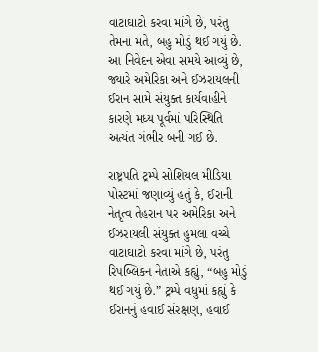વાટાઘાટો કરવા માંગે છે, પરંતુ તેમના મતે, બહુ મોડું થઈ ગયું છે. આ નિવેદન એવા સમયે આવ્યું છે, જ્યારે અમેરિકા અને ઈઝરાયલની ઈરાન સામે સંયુક્ત કાર્યવાહીને કારણે મધ્ય પૂર્વમાં પરિસ્થિતિ અત્યંત ગંભીર બની ગઈ છે.

રાષ્ટ્રપતિ ટ્રમ્પે સોશિયલ મીડિયા પોસ્ટમાં જણાવ્યું હતું કે, ઈરાની નેતૃત્વ તેહરાન પર અમેરિકા અને ઈઝરાયલી સંયુક્ત હુમલા વચ્ચે વાટાઘાટો કરવા માંગે છે, પરંતુ રિપબ્લિકન નેતાએ કહ્યું, “બહુ મોડું થઈ ગયું છે.” ટ્રમ્પે વધુમાં કહ્યું કે ઈરાનનું હવાઈ સંરક્ષણ, હવાઈ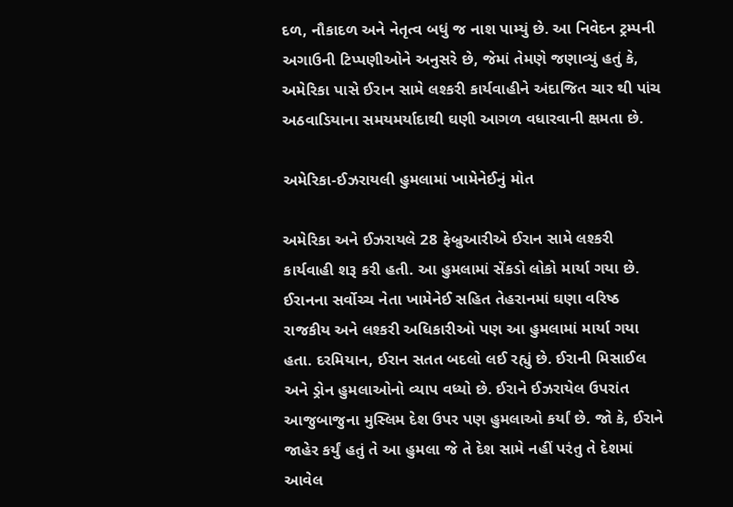દળ, નૌકાદળ અને નેતૃત્વ બધું જ નાશ પામ્યું છે. આ નિવેદન ટ્રમ્પની અગાઉની ટિપ્પણીઓને અનુસરે છે, જેમાં તેમણે જણાવ્યું હતું કે, અમેરિકા પાસે ઈરાન સામે લશ્કરી કાર્યવાહીને અંદાજિત ચાર થી પાંચ અઠવાડિયાના સમયમર્યાદાથી ઘણી આગળ વધારવાની ક્ષમતા છે.

અમેરિકા-ઈઝરાયલી હુમલામાં ખામેનેઈનું મોત

અમેરિકા અને ઈઝરાયલે 28 ફેબ્રુઆરીએ ઈરાન સામે લશ્કરી કાર્યવાહી શરૂ કરી હતી. આ હુમલામાં સેંકડો લોકો માર્યા ગયા છે. ઈરાનના સર્વોચ્ચ નેતા ખામેનેઈ સહિત તેહરાનમાં ઘણા વરિષ્ઠ રાજકીય અને લશ્કરી અધિકારીઓ પણ આ હુમલામાં માર્યા ગયા હતા. દરમિયાન, ઈરાન સતત બદલો લઈ રહ્યું છે. ઈરાની મિસાઈલ અને ડ્રોન હુમલાઓનો વ્યાપ વધ્યો છે. ઈરાને ઈઝરાયેલ ઉપરાંત આજુબાજુના મુસ્લિમ દેશ ઉપર પણ હુમલાઓ કર્યાં છે. જો કે, ઈરાને જાહેર કર્યું હતું તે આ હુમલા જે તે દેશ સામે નહીં પરંતુ તે દેશમાં આવેલ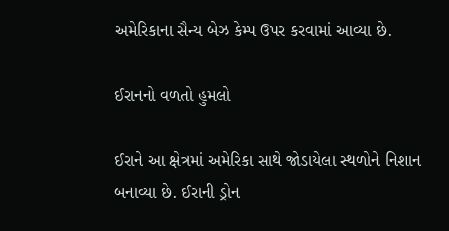અમેરિકાના સૈન્ય બેઝ કેમ્પ ઉપર કરવામાં આવ્યા છે.

ઈરાનનો વળતો હુમલો

ઈરાને આ ક્ષેત્રમાં અમેરિકા સાથે જોડાયેલા સ્થળોને નિશાન બનાવ્યા છે. ઈરાની ડ્રોન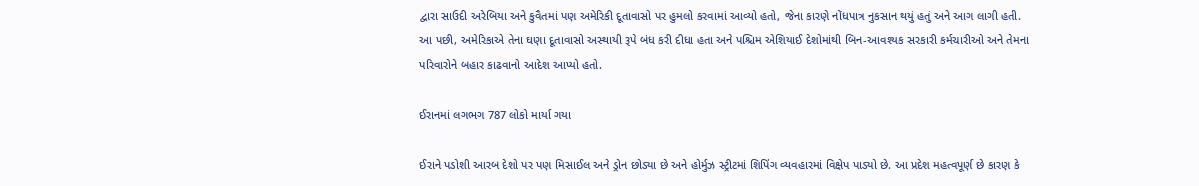દ્વારા સાઉદી અરેબિયા અને કુવૈતમાં પણ અમેરિકી દૂતાવાસો પર હુમલો કરવામાં આવ્યો હતો, જેના કારણે નોંધપાત્ર નુકસાન થયું હતું અને આગ લાગી હતી. આ પછી, અમેરિકાએ તેના ઘણા દૂતાવાસો અસ્થાયી રૂપે બંધ કરી દીધા હતા અને પશ્ચિમ એશિયાઈ દેશોમાંથી બિન-આવશ્યક સરકારી કર્મચારીઓ અને તેમના પરિવારોને બહાર કાઢવાનો આદેશ આપ્યો હતો.

ઈરાનમાં લગભગ 787 લોકો માર્યા ગયા

ઈરાને પડોશી આરબ દેશો પર પણ મિસાઈલ અને ડ્રોન છોડ્યા છે અને હોર્મુઝ સ્ટ્રીટમાં શિપિંગ વ્યવહારમાં વિક્ષેપ પાડ્યો છે. આ પ્રદેશ મહત્વપૂર્ણ છે કારણ કે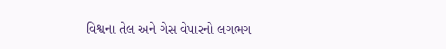વિશ્વના તેલ અને ગેસ વેપારનો લગભગ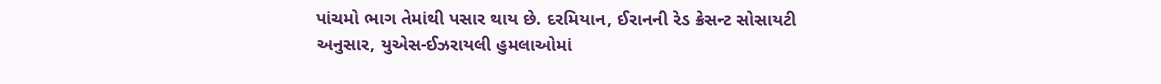પાંચમો ભાગ તેમાંથી પસાર થાય છે. દરમિયાન, ઈરાનની રેડ ક્રેસન્ટ સોસાયટી અનુસાર, યુએસ-ઈઝરાયલી હુમલાઓમાં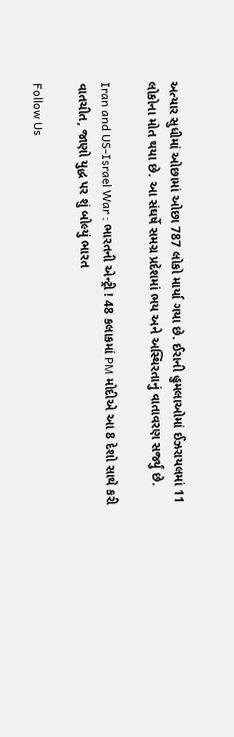અત્યાર સુધીમાં ઓછામાં ઓછા 787 લોકો માર્યા ગયા છે. ઈરાની હુમલાઓમાં ઈઝરાયલમાં 11 લોકોના મોત થયા છે. આ સંઘર્ષે સમગ્ર પ્રદેશમાં ભય અને અસ્થિરતાનું વાતાવરણ સર્જ્યું છે.

Iran and US-Israel War : ભારતની એન્ટ્રી ! 48 કલાકમાં PM મોદીએ આ 8 દેશો સાથે કરી વાતચીત, જાણો યુદ્ધ પર શું બોલ્યું ભારત

Follow Us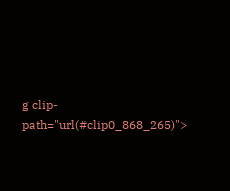g clip-path="url(#clip0_868_265)">